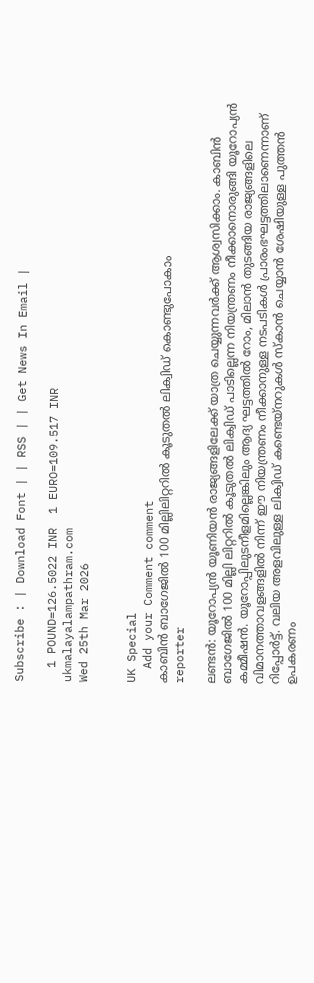Subscribe : | Download Font | | RSS | | Get News In Email |

  1 POUND=126.5022 INR  1 EURO=109.517 INR
ukmalayalampathram.com
Wed 25th Mar 2026


UK Special
  Add your Comment comment
കാബിന്‍ ബാഗേജില്‍ 100 മില്ലിലിറ്ററില്‍ കൂടുതല്‍ ലിക്വിഡ് കൊണ്ടുപോകാം
reporter

ലണ്ടന്‍: യൂറോപ്യന്‍ യൂണിയന്‍ രാജ്യങ്ങളിലേക്ക് യാത്ര ചെയ്യുന്നവര്‍ക്ക് ആശ്വസിക്കാം. കാബിന്‍ ബാഗേജില്‍ 100 മില്ലി ലിറ്ററില്‍ കൂടുതല്‍ ലിക്വിഡ് പാടില്ലെന്ന നിയന്ത്രണം നീക്കാനൊരുങ്ങി യൂറോപ്യന്‍ കമ്മീഷന്‍. യൂറോപ്പിലുടനീളമില്ലെങ്കിലും ആദ്യ ഘട്ടത്തില്‍ റോം, മിലാന്‍ തുടങ്ങിയ രാജ്യങ്ങളിലെ വിമാനത്താവളങ്ങളില്‍ നിന്ന് ഈ നിയന്ത്രണം നീക്കാനുള്ള നടപടികള്‍ പ്രാരംഭഘട്ടത്തിലാണെന്നാണ് റിപ്പോര്‍ട്ട്. വലിയ അളവിലുള്ള ലിക്വിഡ് കണ്ടെയ്‌നറുകള്‍ സ്‌കാന്‍ ചെയ്യാന്‍ ശേഷിയുള്ള പുത്തന്‍ ഉപകരണം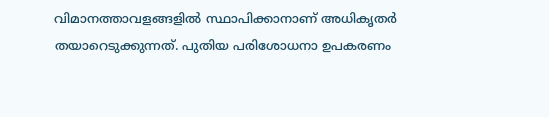വിമാനത്താവളങ്ങളില്‍ സ്ഥാപിക്കാനാണ് അധികൃതര്‍ തയാറെടുക്കുന്നത്. പുതിയ പരിശോധനാ ഉപകരണം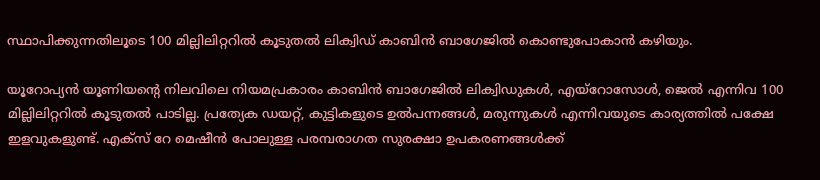സ്ഥാപിക്കുന്നതിലൂടെ 100 മില്ലിലിറ്ററില്‍ കൂടുതല്‍ ലിക്വിഡ് കാബിന്‍ ബാഗേജില്‍ കൊണ്ടുപോകാന്‍ കഴിയും.

യൂറോപ്യന്‍ യൂണിയന്റെ നിലവിലെ നിയമപ്രകാരം കാബിന്‍ ബാഗേജില്‍ ലിക്വിഡുകള്‍, എയ്‌റോസോള്‍, ജെല്‍ എന്നിവ 100 മില്ലിലിറ്ററില്‍ കൂടുതല്‍ പാടില്ല. പ്രത്യേക ഡയറ്റ്, കുട്ടികളുടെ ഉല്‍പന്നങ്ങള്‍, മരുന്നുകള്‍ എന്നിവയുടെ കാര്യത്തില്‍ പക്ഷേ ഇളവുകളുണ്ട്. എക്‌സ് റേ മെഷീന്‍ പോലുള്ള പരമ്പരാഗത സുരക്ഷാ ഉപകരണങ്ങള്‍ക്ക്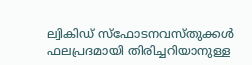ല്വികിഡ് സ്‌ഫോടനവസ്തുക്കള്‍ ഫലപ്രദമായി തിരിച്ചറിയാനുള്ള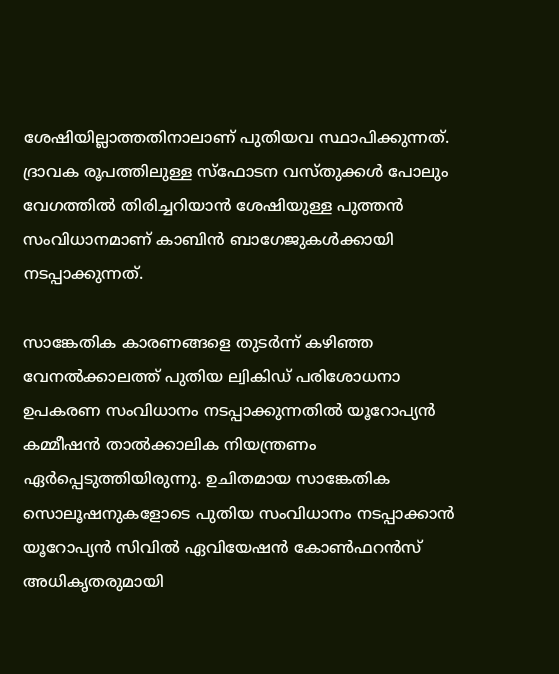ശേഷിയില്ലാത്തതിനാലാണ് പുതിയവ സ്ഥാപിക്കുന്നത്. ദ്രാവക രൂപത്തിലുള്ള സ്‌ഫോടന വസ്തുക്കള്‍ പോലും വേഗത്തില്‍ തിരിച്ചറിയാന്‍ ശേഷിയുള്ള പുത്തന്‍ സംവിധാനമാണ് കാബിന്‍ ബാഗേജുകള്‍ക്കായി നടപ്പാക്കുന്നത്.

സാങ്കേതിക കാരണങ്ങളെ തുടര്‍ന്ന് കഴിഞ്ഞ വേനല്‍ക്കാലത്ത് പുതിയ ല്വികിഡ് പരിശോധനാ ഉപകരണ സംവിധാനം നടപ്പാക്കുന്നതില്‍ യൂറോപ്യന്‍ കമ്മീഷന്‍ താല്‍ക്കാലിക നിയന്ത്രണം ഏര്‍പ്പെടുത്തിയിരുന്നു. ഉചിതമായ സാങ്കേതിക സൊലൂഷനുകളോടെ പുതിയ സംവിധാനം നടപ്പാക്കാന്‍ യൂറോപ്യന്‍ സിവില്‍ ഏവിയേഷന്‍ കോണ്‍ഫറന്‍സ് അധികൃതരുമായി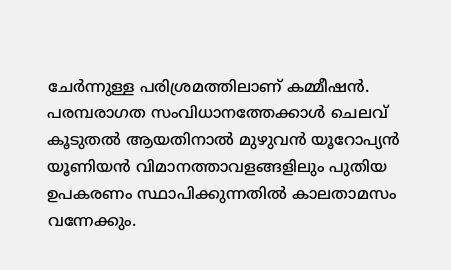ചേര്‍ന്നുള്ള പരിശ്രമത്തിലാണ് കമ്മീഷന്‍. പരമ്പരാഗത സംവിധാനത്തേക്കാള്‍ ചെലവ് കൂടുതല്‍ ആയതിനാല്‍ മുഴുവന്‍ യൂറോപ്യന്‍ യൂണിയന്‍ വിമാനത്താവളങ്ങളിലും പുതിയ ഉപകരണം സ്ഥാപിക്കുന്നതില്‍ കാലതാമസം വന്നേക്കും.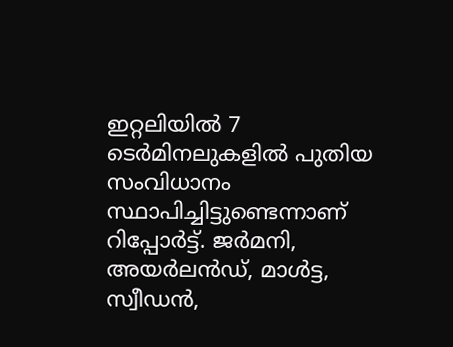ഇറ്റലിയില്‍ 7 ടെര്‍മിനലുകളില്‍ പുതിയ സംവിധാനം സ്ഥാപിച്ചിട്ടുണ്ടെന്നാണ് റിപ്പോര്‍ട്ട്. ജര്‍മനി, അയര്‍ലന്‍ഡ്, മാള്‍ട്ട, സ്വീഡന്‍,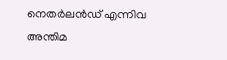നെതര്‍ലന്‍ഡ് എന്നിവ അന്തിമ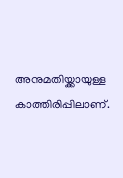അനുമതിയ്ക്കായുള്ള കാത്തിരിപ്പിലാണ്.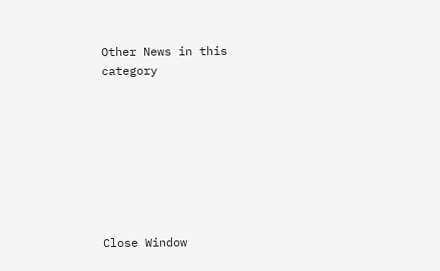Other News in this category








Close Window